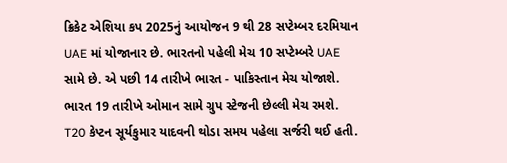ક્રિકેટ એશિયા કપ 2025નું આયોજન 9 થી 28 સપ્ટેમ્બર દરમિયાન UAE માં યોજાનાર છે. ભારતનો પહેલી મેચ 10 સપ્ટેમ્બરે UAE સામે છે. એ પછી 14 તારીખે ભારત - પાકિસ્તાન મેચ યોજાશે. ભારત 19 તારીખે ઓમાન સામે ગ્રુપ સ્ટેજની છેલ્લી મેચ રમશે. T20 કેપ્ટન સૂર્યકુમાર યાદવની થોડા સમય પહેલા સર્જરી થઈ હતી.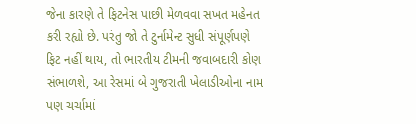જેના કારણે તે ફિટનેસ પાછી મેળવવા સખત મહેનત કરી રહ્યો છે. પરંતુ જો તે ટુર્નામેન્ટ સુધી સંપૂર્ણપણે ફિટ નહીં થાય, તો ભારતીય ટીમની જવાબદારી કોણ સંભાળશે, આ રેસમાં બે ગુજરાતી ખેલાડીઓના નામ પણ ચર્ચામાં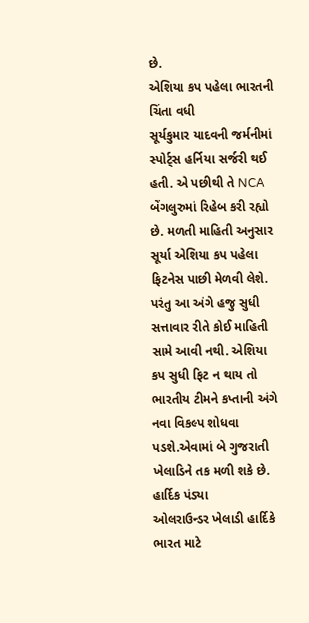છે.
એશિયા કપ પહેલા ભારતની ચિંતા વધી
સૂર્યકુમાર યાદવની જર્મનીમાં સ્પોર્ટ્સ હર્નિયા સર્જરી થઈ હતી. એ પછીથી તે NCA બેંગલુરુમાં રિહેબ કરી રહ્યો છે. મળતી માહિતી અનુસાર સૂર્યા એશિયા કપ પહેલા ફિટનેસ પાછી મેળવી લેશે. પરંતુ આ અંગે હજુ સુધી સત્તાવાર રીતે કોઈ માહિતી સામે આવી નથી. એશિયા કપ સુધી ફિટ ન થાય તો ભારતીય ટીમને કપ્તાની અંગે નવા વિકલ્પ શોધવા પડશે.એવામાં બે ગુજરાતી ખેલાડિને તક મળી શકે છે.
હાર્દિક પંડ્યા
ઓલરાઉન્ડર ખેલાડી હાર્દિકે ભારત માટે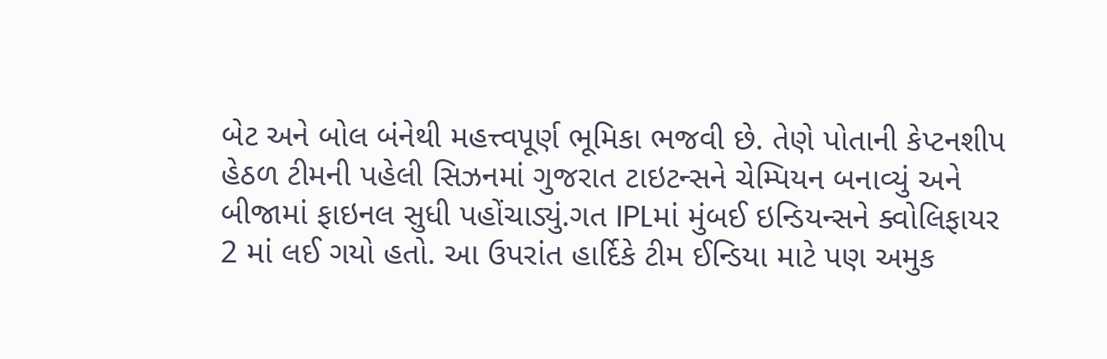બેટ અને બોલ બંનેથી મહત્ત્વપૂર્ણ ભૂમિકા ભજવી છે. તેણે પોતાની કેપ્ટનશીપ હેઠળ ટીમની પહેલી સિઝનમાં ગુજરાત ટાઇટન્સને ચેમ્પિયન બનાવ્યું અને બીજામાં ફાઇનલ સુધી પહોંચાડ્યું.ગત IPLમાં મુંબઈ ઇન્ડિયન્સને ક્વોલિફાયર 2 માં લઈ ગયો હતો. આ ઉપરાંત હાર્દિકે ટીમ ઈન્ડિયા માટે પણ અમુક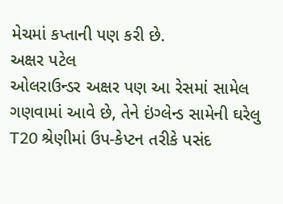મેચમાં કપ્તાની પણ કરી છે.
અક્ષર પટેલ
ઓલરાઉન્ડર અક્ષર પણ આ રેસમાં સામેલ ગણવામાં આવે છે, તેને ઇંગ્લેન્ડ સામેની ઘરેલુ T20 શ્રેણીમાં ઉપ-કેપ્ટન તરીકે પસંદ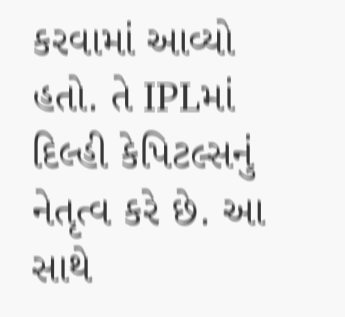કરવામાં આવ્યો હતો. તે IPLમાં દિલ્હી કેપિટલ્સનું નેતૃત્વ કરે છે. આ સાથે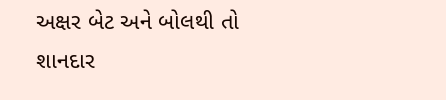અક્ષર બેટ અને બોલથી તો શાનદાર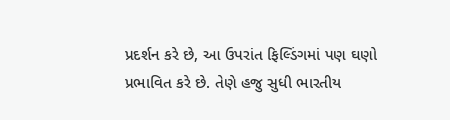પ્રદર્શન કરે છે, આ ઉપરાંત ફિલ્ડિંગમાં પણ ઘણો પ્રભાવિત કરે છે. તેણે હજુ સુધી ભારતીય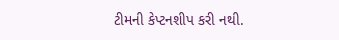ટીમની કેપ્ટનશીપ કરી નથી.